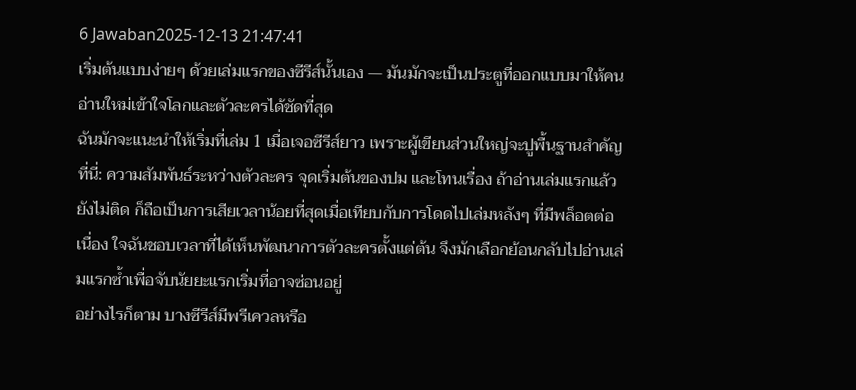6 Jawaban2025-12-13 21:47:41
เริ่มต้นแบบง่ายๆ ด้วยเล่มแรกของซีรีส์นั้นเอง — มันมักจะเป็นประตูที่ออกแบบมาให้คนอ่านใหม่เข้าใจโลกและตัวละครได้ชัดที่สุด
ฉันมักจะแนะนำให้เริ่มที่เล่ม 1 เมื่อเจอซีรีส์ยาว เพราะผู้เขียนส่วนใหญ่จะปูพื้นฐานสำคัญที่นี่: ความสัมพันธ์ระหว่างตัวละคร จุดเริ่มต้นของปม และโทนเรื่อง ถ้าอ่านเล่มแรกแล้วยังไม่ติด ก็ถือเป็นการเสียเวลาน้อยที่สุดเมื่อเทียบกับการโดดไปเล่มหลังๆ ที่มีพล็อตต่อเนื่อง ใจฉันชอบเวลาที่ได้เห็นพัฒนาการตัวละครตั้งแต่ต้น จึงมักเลือกย้อนกลับไปอ่านเล่มแรกซ้ำเพื่อจับนัยยะแรกเริ่มที่อาจซ่อนอยู่
อย่างไรก็ตาม บางซีรีส์มีพรีเควลหรือ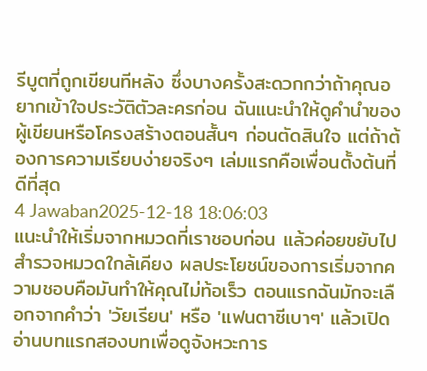รีบูตที่ถูกเขียนทีหลัง ซึ่งบางครั้งสะดวกกว่าถ้าคุณอยากเข้าใจประวัติตัวละครก่อน ฉันแนะนำให้ดูคำนำของผู้เขียนหรือโครงสร้างตอนสั้นๆ ก่อนตัดสินใจ แต่ถ้าต้องการความเรียบง่ายจริงๆ เล่มแรกคือเพื่อนตั้งต้นที่ดีที่สุด
4 Jawaban2025-12-18 18:06:03
แนะนำให้เริ่มจากหมวดที่เราชอบก่อน แล้วค่อยขยับไปสำรวจหมวดใกล้เคียง ผลประโยชน์ของการเริ่มจากความชอบคือมันทำให้คุณไม่ท้อเร็ว ตอนแรกฉันมักจะเลือกจากคำว่า 'วัยเรียน' หรือ 'แฟนตาซีเบาๆ' แล้วเปิดอ่านบทแรกสองบทเพื่อดูจังหวะการ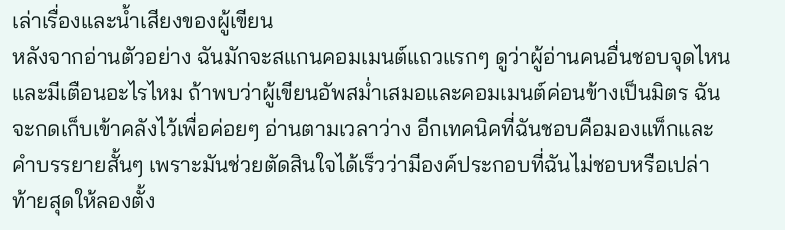เล่าเรื่องและน้ำเสียงของผู้เขียน
หลังจากอ่านตัวอย่าง ฉันมักจะสแกนคอมเมนต์แถวแรกๆ ดูว่าผู้อ่านคนอื่นชอบจุดไหนและมีเตือนอะไรไหม ถ้าพบว่าผู้เขียนอัพสม่ำเสมอและคอมเมนต์ค่อนข้างเป็นมิตร ฉันจะกดเก็บเข้าคลังไว้เพื่อค่อยๆ อ่านตามเวลาว่าง อีกเทคนิคที่ฉันชอบคือมองแท็กและคำบรรยายสั้นๆ เพราะมันช่วยตัดสินใจได้เร็วว่ามีองค์ประกอบที่ฉันไม่ชอบหรือเปล่า
ท้ายสุดให้ลองตั้ง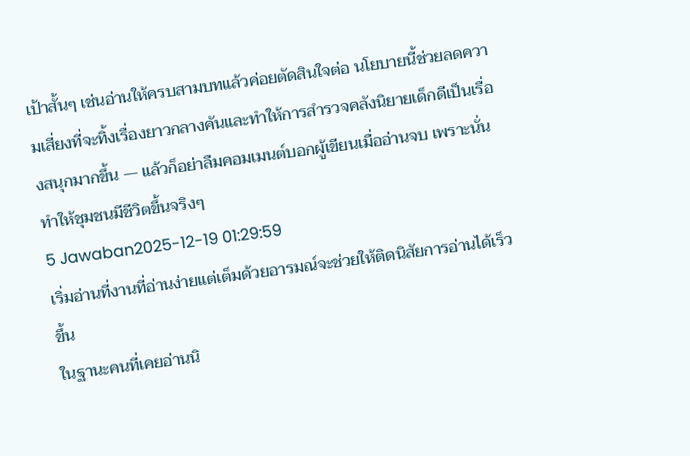เป้าสั้นๆ เช่นอ่านให้ครบสามบทแล้วค่อยตัดสินใจต่อ นโยบายนี้ช่วยลดความเสี่ยงที่จะทิ้งเรื่องยาวกลางคันและทำให้การสำรวจคลังนิยายเด็กดีเป็นเรื่องสนุกมากขึ้น — แล้วก็อย่าลืมคอมเมนต์บอกผู้เขียนเมื่ออ่านจบ เพราะนั่นทำให้ชุมชนมีชีวิตขึ้นจริงๆ
5 Jawaban2025-12-19 01:29:59
เริ่มอ่านที่งานที่อ่านง่ายแต่เต็มด้วยอารมณ์จะช่วยให้ติดนิสัยการอ่านได้เร็วขึ้น
ในฐานะคนที่เคยอ่านนิ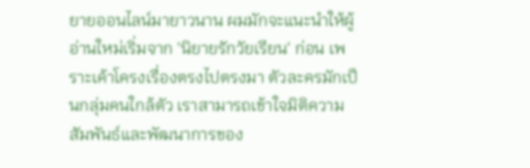ยายออนไลน์มายาวนาน ผมมักจะแนะนำให้ผู้อ่านใหม่เริ่มจาก 'นิยายรักวัยเรียน' ก่อน เพราะเค้าโครงเรื่องตรงไปตรงมา ตัวละครมักเป็นกลุ่มคนใกล้ตัว เราสามารถเข้าใจมิติความสัมพันธ์และพัฒนาการของ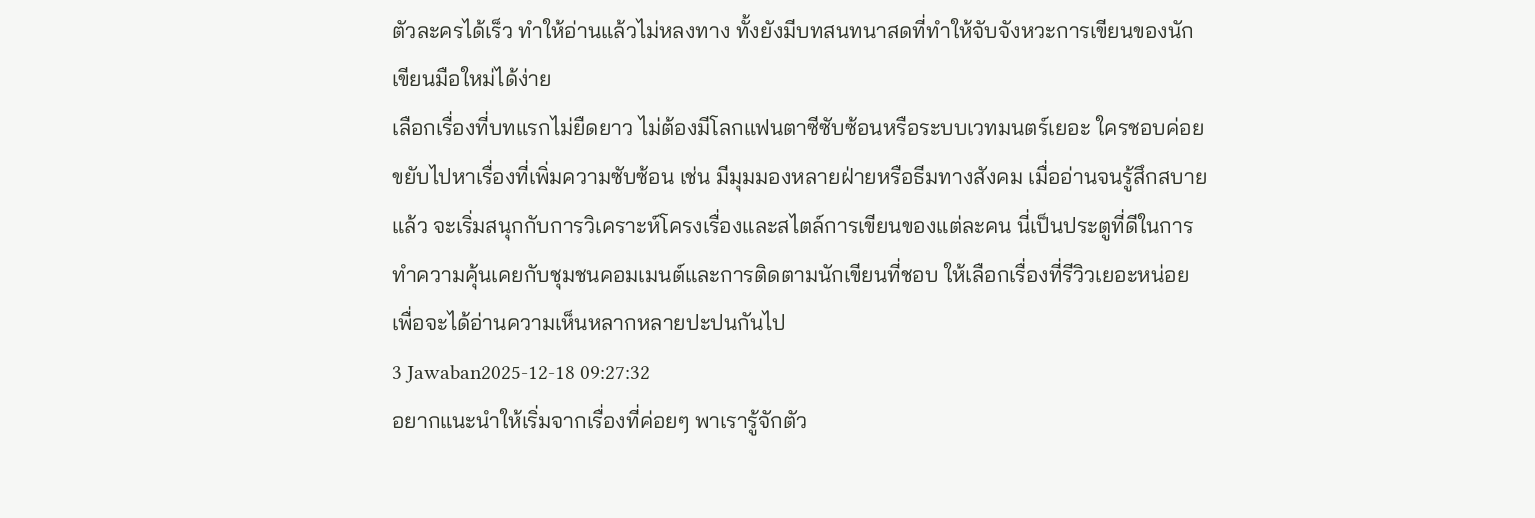ตัวละครได้เร็ว ทำให้อ่านแล้วไม่หลงทาง ทั้งยังมีบทสนทนาสดที่ทำให้จับจังหวะการเขียนของนักเขียนมือใหม่ได้ง่าย
เลือกเรื่องที่บทแรกไม่ยืดยาว ไม่ต้องมีโลกแฟนตาซีซับซ้อนหรือระบบเวทมนตร์เยอะ ใครชอบค่อยขยับไปหาเรื่องที่เพิ่มความซับซ้อน เช่น มีมุมมองหลายฝ่ายหรือธีมทางสังคม เมื่ออ่านจนรู้สึกสบายแล้ว จะเริ่มสนุกกับการวิเคราะห์โครงเรื่องและสไตล์การเขียนของแต่ละคน นี่เป็นประตูที่ดีในการทำความคุ้นเคยกับชุมชนคอมเมนต์และการติดตามนักเขียนที่ชอบ ให้เลือกเรื่องที่รีวิวเยอะหน่อยเพื่อจะได้อ่านความเห็นหลากหลายปะปนกันไป
3 Jawaban2025-12-18 09:27:32
อยากแนะนำให้เริ่มจากเรื่องที่ค่อยๆ พาเรารู้จักตัว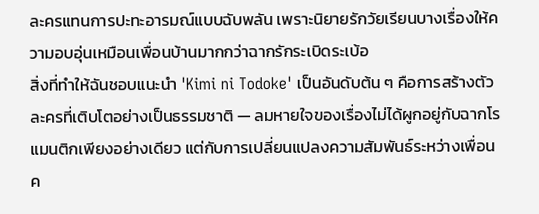ละครแทนการปะทะอารมณ์แบบฉับพลัน เพราะนิยายรักวัยเรียนบางเรื่องให้ความอบอุ่นเหมือนเพื่อนบ้านมากกว่าฉากรักระเบิดระเบ้อ
สิ่งที่ทำให้ฉันชอบแนะนำ 'Kimi ni Todoke' เป็นอันดับต้น ๆ คือการสร้างตัวละครที่เติบโตอย่างเป็นธรรมชาติ — ลมหายใจของเรื่องไม่ได้ผูกอยู่กับฉากโรแมนติกเพียงอย่างเดียว แต่กับการเปลี่ยนแปลงความสัมพันธ์ระหว่างเพื่อน ค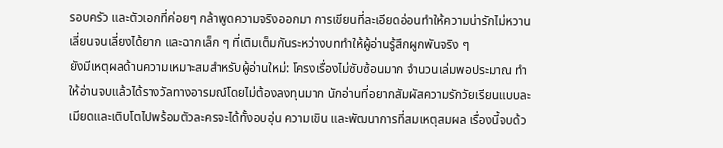รอบครัว และตัวเอกที่ค่อยๆ กล้าพูดความจริงออกมา การเขียนที่ละเอียดอ่อนทำให้ความน่ารักไม่หวานเลี่ยนจนเลี่ยงได้ยาก และฉากเล็ก ๆ ที่เติมเต็มกันระหว่างบททำให้ผู้อ่านรู้สึกผูกพันจริง ๆ
ยังมีเหตุผลด้านความเหมาะสมสำหรับผู้อ่านใหม่: โครงเรื่องไม่ซับซ้อนมาก จำนวนเล่มพอประมาณ ทำให้อ่านจบแล้วได้รางวัลทางอารมณ์โดยไม่ต้องลงทุนมาก นักอ่านที่อยากสัมผัสความรักวัยเรียนแบบละเมียดและเติบโตไปพร้อมตัวละครจะได้ทั้งอบอุ่น ความเขิน และพัฒนาการที่สมเหตุสมผล เรื่องนี้จบด้ว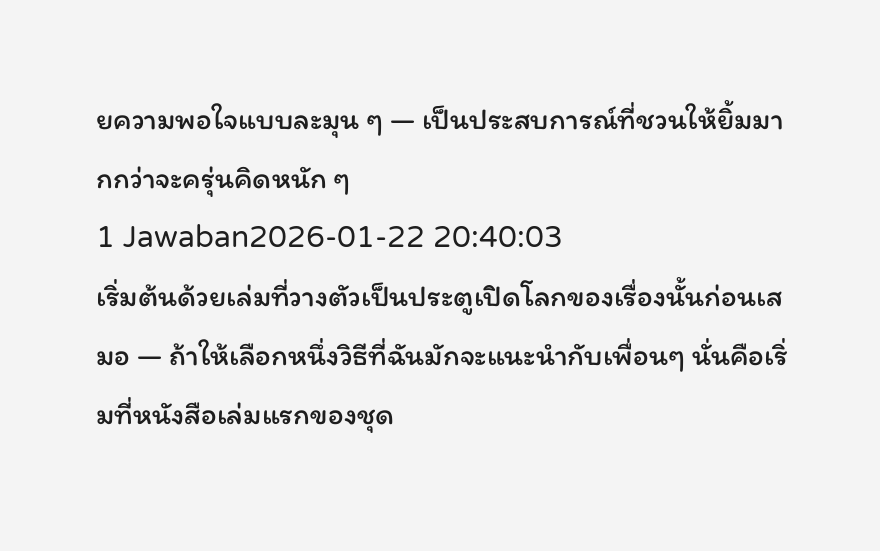ยความพอใจแบบละมุน ๆ — เป็นประสบการณ์ที่ชวนให้ยิ้มมากกว่าจะครุ่นคิดหนัก ๆ
1 Jawaban2026-01-22 20:40:03
เริ่มต้นด้วยเล่มที่วางตัวเป็นประตูเปิดโลกของเรื่องนั้นก่อนเสมอ — ถ้าให้เลือกหนึ่งวิธีที่ฉันมักจะแนะนำกับเพื่อนๆ นั่นคือเริ่มที่หนังสือเล่มแรกของชุด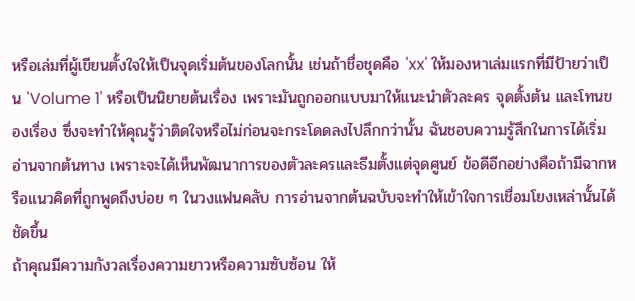หรือเล่มที่ผู้เขียนตั้งใจให้เป็นจุดเริ่มต้นของโลกนั้น เช่นถ้าชื่อชุดคือ 'xx' ให้มองหาเล่มแรกที่มีป้ายว่าเป็น 'Volume 1' หรือเป็นนิยายต้นเรื่อง เพราะมันถูกออกแบบมาให้แนะนำตัวละคร จุดตั้งต้น และโทนของเรื่อง ซึ่งจะทำให้คุณรู้ว่าติดใจหรือไม่ก่อนจะกระโดดลงไปลึกกว่านั้น ฉันชอบความรู้สึกในการได้เริ่มอ่านจากต้นทาง เพราะจะได้เห็นพัฒนาการของตัวละครและธีมตั้งแต่จุดศูนย์ ข้อดีอีกอย่างคือถ้ามีฉากหรือแนวคิดที่ถูกพูดถึงบ่อย ๆ ในวงแฟนคลับ การอ่านจากต้นฉบับจะทำให้เข้าใจการเชื่อมโยงเหล่านั้นได้ชัดขึ้น
ถ้าคุณมีความกังวลเรื่องความยาวหรือความซับซ้อน ให้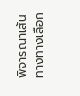พิจารณาเส้นทางทางเลือก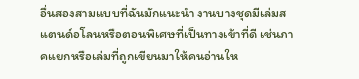อื่นสองสามแบบที่ฉันมักแนะนำ งานบางชุดมีเล่มสแตนด์อโลนหรือตอนพิเศษที่เป็นทางเข้าที่ดี เช่นภาคแยกหรือเล่มที่ถูกเขียนมาให้คนอ่านให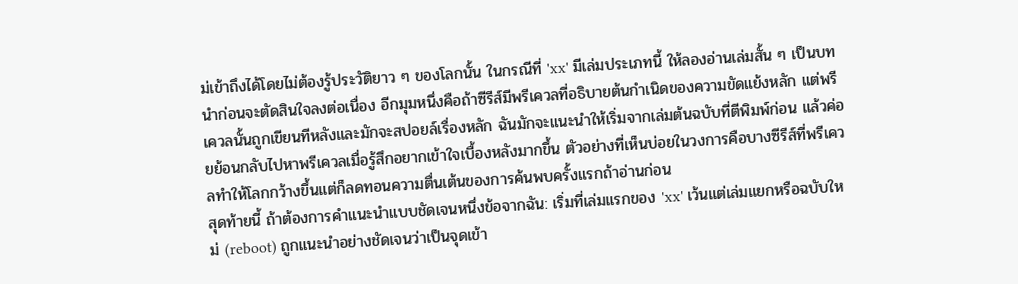ม่เข้าถึงได้โดยไม่ต้องรู้ประวัติยาว ๆ ของโลกนั้น ในกรณีที่ 'xx' มีเล่มประเภทนี้ ให้ลองอ่านเล่มสั้น ๆ เป็นบทนำก่อนจะตัดสินใจลงต่อเนื่อง อีกมุมหนึ่งคือถ้าซีรีส์มีพรีเควลที่อธิบายต้นกำเนิดของความขัดแย้งหลัก แต่พรีเควลนั้นถูกเขียนทีหลังและมักจะสปอยล์เรื่องหลัก ฉันมักจะแนะนำให้เริ่มจากเล่มต้นฉบับที่ตีพิมพ์ก่อน แล้วค่อยย้อนกลับไปหาพรีเควลเมื่อรู้สึกอยากเข้าใจเบื้องหลังมากขึ้น ตัวอย่างที่เห็นบ่อยในวงการคือบางซีรีส์ที่พรีเควลทำให้โลกกว้างขึ้นแต่ก็ลดทอนความตื่นเต้นของการค้นพบครั้งแรกถ้าอ่านก่อน
สุดท้ายนี้ ถ้าต้องการคำแนะนำแบบชัดเจนหนึ่งข้อจากฉัน: เริ่มที่เล่มแรกของ 'xx' เว้นแต่เล่มแยกหรือฉบับใหม่ (reboot) ถูกแนะนำอย่างชัดเจนว่าเป็นจุดเข้า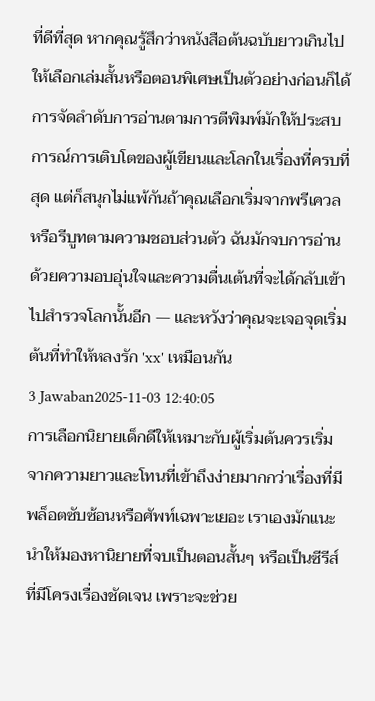ที่ดีที่สุด หากคุณรู้สึกว่าหนังสือต้นฉบับยาวเกินไป ให้เลือกเล่มสั้นหรือตอนพิเศษเป็นตัวอย่างก่อนก็ได้ การจัดลำดับการอ่านตามการตีพิมพ์มักให้ประสบการณ์การเติบโตของผู้เขียนและโลกในเรื่องที่ครบที่สุด แต่ก็สนุกไม่แพ้กันถ้าคุณเลือกเริ่มจากพรีเควลหรือรีบูทตามความชอบส่วนตัว ฉันมักจบการอ่านด้วยความอบอุ่นใจและความตื่นเต้นที่จะได้กลับเข้าไปสำรวจโลกนั้นอีก — และหวังว่าคุณจะเจอจุดเริ่มต้นที่ทำให้หลงรัก 'xx' เหมือนกัน
3 Jawaban2025-11-03 12:40:05
การเลือกนิยายเด็กดีให้เหมาะกับผู้เริ่มต้นควรเริ่มจากความยาวและโทนที่เข้าถึงง่ายมากกว่าเรื่องที่มีพล็อตซับซ้อนหรือศัพท์เฉพาะเยอะ เราเองมักแนะนำให้มองหานิยายที่จบเป็นตอนสั้นๆ หรือเป็นซีรีส์ที่มีโครงเรื่องชัดเจน เพราะจะช่วย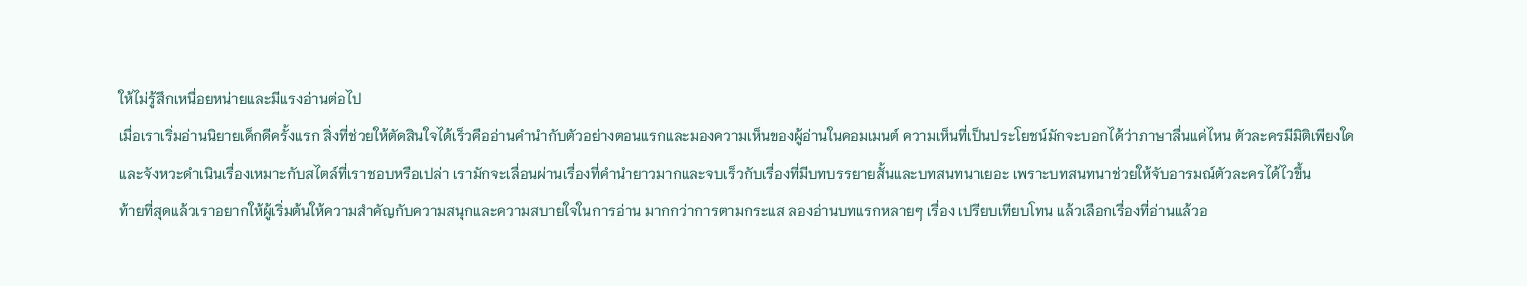ให้ไม่รู้สึกเหนื่อยหน่ายและมีแรงอ่านต่อไป
เมื่อเราเริ่มอ่านนิยายเด็กดีครั้งแรก สิ่งที่ช่วยให้ตัดสินใจได้เร็วคืออ่านคำนำกับตัวอย่างตอนแรกและมองความเห็นของผู้อ่านในคอมเมนต์ ความเห็นที่เป็นประโยชน์มักจะบอกได้ว่าภาษาลื่นแค่ไหน ตัวละครมีมิติเพียงใด และจังหวะดำเนินเรื่องเหมาะกับสไตล์ที่เราชอบหรือเปล่า เรามักจะเลื่อนผ่านเรื่องที่คำนำยาวมากและจบเร็วกับเรื่องที่มีบทบรรยายสั้นและบทสนทนาเยอะ เพราะบทสนทนาช่วยให้จับอารมณ์ตัวละครได้ไวขึ้น
ท้ายที่สุดแล้วเราอยากให้ผู้เริ่มต้นให้ความสำคัญกับความสนุกและความสบายใจในการอ่าน มากกว่าการตามกระแส ลองอ่านบทแรกหลายๆ เรื่อง เปรียบเทียบโทน แล้วเลือกเรื่องที่อ่านแล้วอ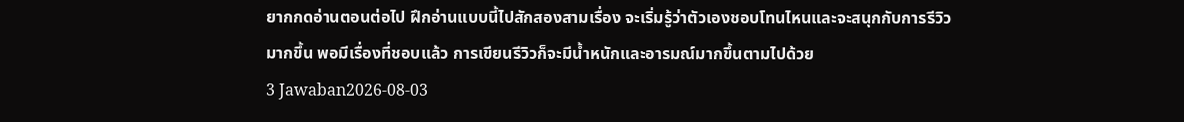ยากกดอ่านตอนต่อไป ฝึกอ่านแบบนี้ไปสักสองสามเรื่อง จะเริ่มรู้ว่าตัวเองชอบโทนไหนและจะสนุกกับการรีวิวมากขึ้น พอมีเรื่องที่ชอบแล้ว การเขียนรีวิวก็จะมีน้ำหนักและอารมณ์มากขึ้นตามไปด้วย
3 Jawaban2026-08-03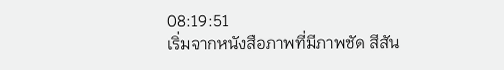08:19:51
เริ่มจากหนังสือภาพที่มีภาพชัด สีสัน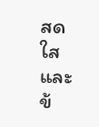สดใสและข้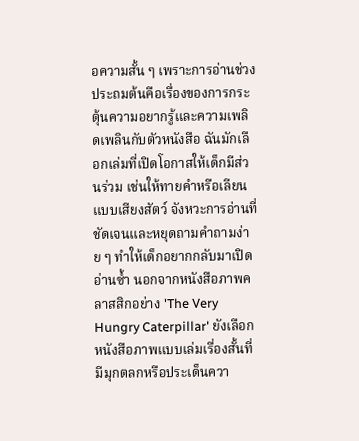อความสั้น ๆ เพราะการอ่านช่วงประถมต้นคือเรื่องของการกระตุ้นความอยากรู้และความเพลิดเพลินกับตัวหนังสือ ฉันมักเลือกเล่มที่เปิดโอกาสให้เด็กมีส่วนร่วม เช่นให้ทายคำหรือเลียนแบบเสียงสัตว์ จังหวะการอ่านที่ชัดเจนและหยุดถามคำถามง่าย ๆ ทำให้เด็กอยากกลับมาเปิดอ่านซ้ำ นอกจากหนังสือภาพคลาสสิกอย่าง 'The Very Hungry Caterpillar' ยังเลือกหนังสือภาพแบบเล่มเรื่องสั้นที่มีมุกตลกหรือประเด็นควา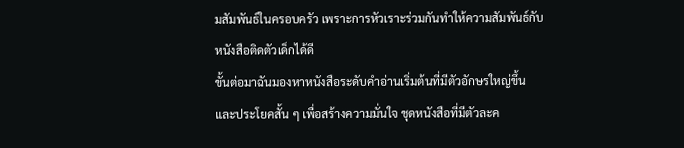มสัมพันธ์ในครอบครัว เพราะการหัวเราะร่วมกันทำให้ความสัมพันธ์กับหนังสือติดตัวเด็กได้ดี
ขั้นต่อมาฉันมองหาหนังสือระดับคำอ่านเริ่มต้นที่มีตัวอักษรใหญ่ขึ้นและประโยคสั้น ๆ เพื่อสร้างความมั่นใจ ชุดหนังสือที่มีตัวละค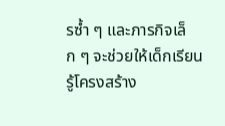รซ้ำ ๆ และภารกิจเล็ก ๆ จะช่วยให้เด็กเรียนรู้โครงสร้าง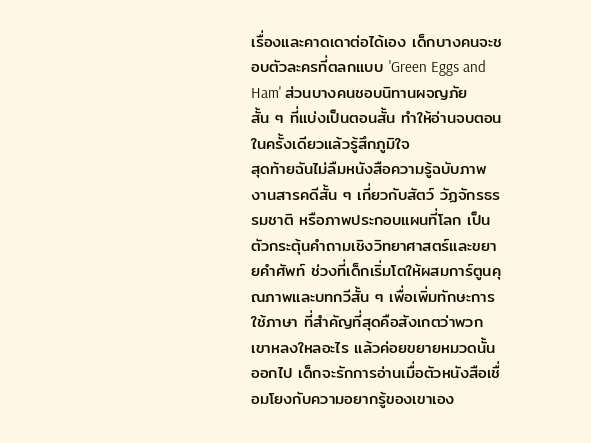เรื่องและคาดเดาต่อได้เอง เด็กบางคนจะชอบตัวละครที่ตลกแบบ 'Green Eggs and Ham' ส่วนบางคนชอบนิทานผจญภัยสั้น ๆ ที่แบ่งเป็นตอนสั้น ทำให้อ่านจบตอนในครั้งเดียวแล้วรู้สึกภูมิใจ
สุดท้ายฉันไม่ลืมหนังสือความรู้ฉบับภาพ งานสารคดีสั้น ๆ เกี่ยวกับสัตว์ วัฏจักรธรรมชาติ หรือภาพประกอบแผนที่โลก เป็นตัวกระตุ้นคำถามเชิงวิทยาศาสตร์และขยายคำศัพท์ ช่วงที่เด็กเริ่มโตให้ผสมการ์ตูนคุณภาพและบทกวีสั้น ๆ เพื่อเพิ่มทักษะการใช้ภาษา ที่สำคัญที่สุดคือสังเกตว่าพวกเขาหลงใหลอะไร แล้วค่อยขยายหมวดนั้นออกไป เด็กจะรักการอ่านเมื่อตัวหนังสือเชื่อมโยงกับความอยากรู้ของเขาเอง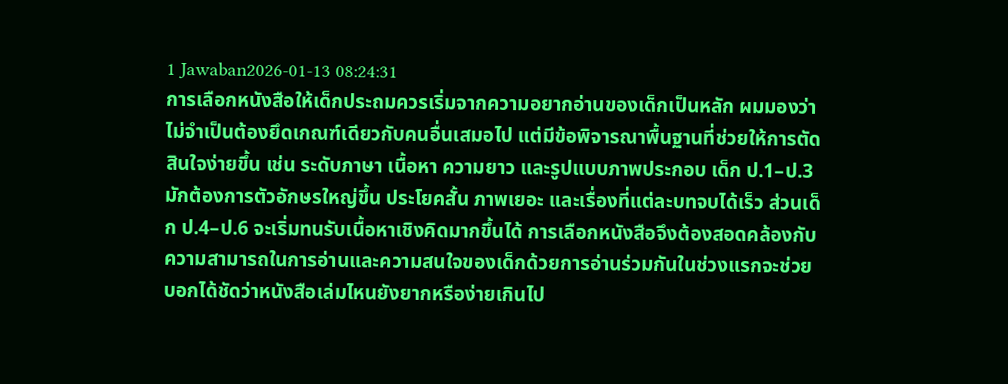1 Jawaban2026-01-13 08:24:31
การเลือกหนังสือให้เด็กประถมควรเริ่มจากความอยากอ่านของเด็กเป็นหลัก ผมมองว่าไม่จำเป็นต้องยึดเกณฑ์เดียวกับคนอื่นเสมอไป แต่มีข้อพิจารณาพื้นฐานที่ช่วยให้การตัดสินใจง่ายขึ้น เช่น ระดับภาษา เนื้อหา ความยาว และรูปแบบภาพประกอบ เด็ก ป.1–ป.3 มักต้องการตัวอักษรใหญ่ขึ้น ประโยคสั้น ภาพเยอะ และเรื่องที่แต่ละบทจบได้เร็ว ส่วนเด็ก ป.4–ป.6 จะเริ่มทนรับเนื้อหาเชิงคิดมากขึ้นได้ การเลือกหนังสือจึงต้องสอดคล้องกับความสามารถในการอ่านและความสนใจของเด็กด้วยการอ่านร่วมกันในช่วงแรกจะช่วยบอกได้ชัดว่าหนังสือเล่มไหนยังยากหรือง่ายเกินไป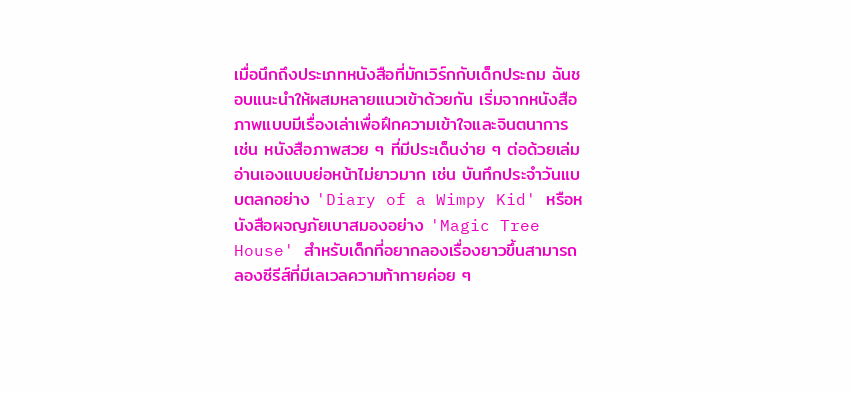เมื่อนึกถึงประเภทหนังสือที่มักเวิร์กกับเด็กประถม ฉันชอบแนะนำให้ผสมหลายแนวเข้าด้วยกัน เริ่มจากหนังสือภาพแบบมีเรื่องเล่าเพื่อฝึกความเข้าใจและจินตนาการ เช่น หนังสือภาพสวย ๆ ที่มีประเด็นง่าย ๆ ต่อด้วยเล่มอ่านเองแบบย่อหน้าไม่ยาวมาก เช่น บันทึกประจำวันแบบตลกอย่าง 'Diary of a Wimpy Kid' หรือหนังสือผจญภัยเบาสมองอย่าง 'Magic Tree House' สำหรับเด็กที่อยากลองเรื่องยาวขึ้นสามารถลองซีรีส์ที่มีเลเวลความท้าทายค่อย ๆ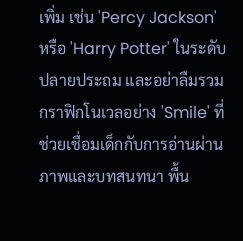เพิ่ม เช่น 'Percy Jackson' หรือ 'Harry Potter' ในระดับปลายประถม และอย่าลืมรวมกราฟิกโนเวลอย่าง 'Smile' ที่ช่วยเชื่อมเด็กกับการอ่านผ่านภาพและบทสนทนา พื้น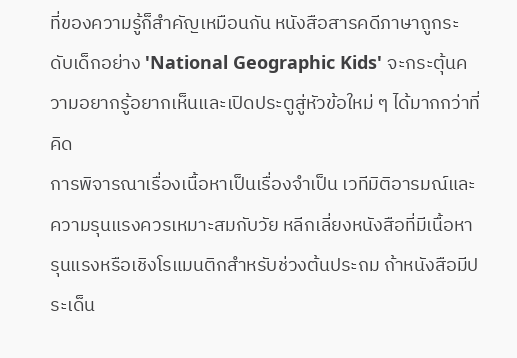ที่ของความรู้ก็สำคัญเหมือนกัน หนังสือสารคดีภาษาถูกระดับเด็กอย่าง 'National Geographic Kids' จะกระตุ้นความอยากรู้อยากเห็นและเปิดประตูสู่หัวข้อใหม่ ๆ ได้มากกว่าที่คิด
การพิจารณาเรื่องเนื้อหาเป็นเรื่องจำเป็น เวทีมิติอารมณ์และความรุนแรงควรเหมาะสมกับวัย หลีกเลี่ยงหนังสือที่มีเนื้อหารุนแรงหรือเชิงโรแมนติกสำหรับช่วงต้นประถม ถ้าหนังสือมีประเด็น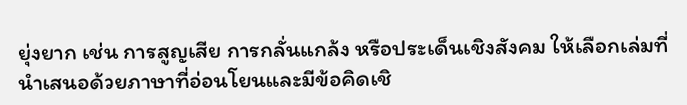ยุ่งยาก เช่น การสูญเสีย การกลั่นแกล้ง หรือประเด็นเชิงสังคม ให้เลือกเล่มที่นำเสนอด้วยภาษาที่อ่อนโยนและมีข้อคิดเชิ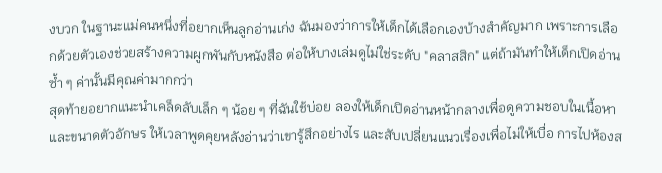งบวก ในฐานะแม่คนหนึ่งที่อยากเห็นลูกอ่านเก่ง ฉันมองว่าการให้เด็กได้เลือกเองบ้างสำคัญมาก เพราะการเลือกด้วยตัวเองช่วยสร้างความผูกพันกับหนังสือ ต่อให้บางเล่มดูไม่ใช่ระดับ "คลาสสิก" แต่ถ้ามันทำให้เด็กเปิดอ่านซ้ำ ๆ ค่านั้นมีคุณค่ามากกว่า
สุดท้ายอยากแนะนำเคล็ดลับเล็ก ๆ น้อย ๆ ที่ฉันใช้บ่อย ลองให้เด็กเปิดอ่านหน้ากลางเพื่อดูความชอบในเนื้อหาและขนาดตัวอักษร ให้เวลาพูดคุยหลังอ่านว่าเขารู้สึกอย่างไร และสับเปลี่ยนแนวเรื่องเพื่อไม่ให้เบื่อ การไปห้องส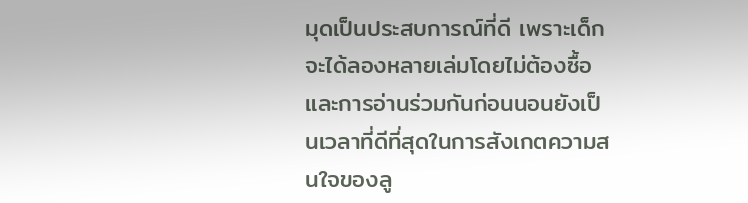มุดเป็นประสบการณ์ที่ดี เพราะเด็กจะได้ลองหลายเล่มโดยไม่ต้องซื้อ และการอ่านร่วมกันก่อนนอนยังเป็นเวลาที่ดีที่สุดในการสังเกตความสนใจของลู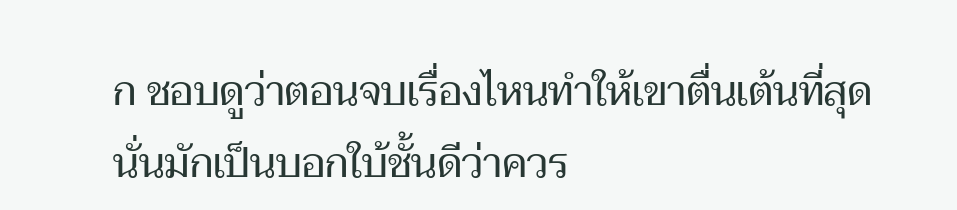ก ชอบดูว่าตอนจบเรื่องไหนทำให้เขาตื่นเต้นที่สุด นั่นมักเป็นบอกใบ้ชั้นดีว่าควร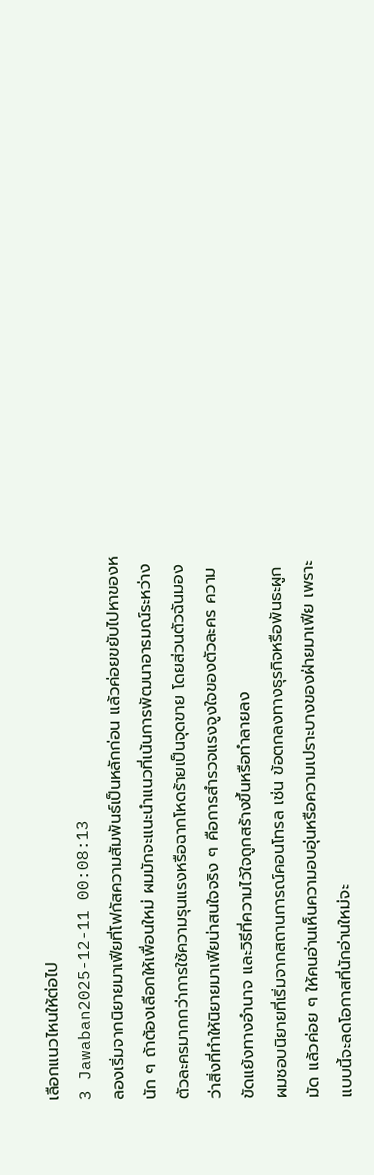เลือกแนวไหนให้ต่อไป
3 Jawaban2025-12-11 00:08:13
ลองเริ่มจากนิยายมาเฟียที่โฟกัสความสัมพันธ์เป็นหลักก่อน แล้วค่อยขยับไปหาของหนัก ๆ ถ้าต้องเลือกให้เพื่อนใหม่ ผมมักจะแนะนำแนวที่เน้นการพัฒนาอารมณ์ระหว่างตัวละครมากกว่าการใช้ความรุนแรงหรือฉากโหดร้ายเป็นจุดขาย โดยส่วนตัวฉันมองว่าสิ่งที่ทำให้นิยายมาเฟียน่าสนใจจริง ๆ คือการสำรวจแรงจูงใจของตัวละคร ความขัดแย้งทางอำนาจ และวิธีที่ความไว้ใจถูกสร้างขึ้นหรือทำลายลง
ผมชอบนิยายที่เริ่มจากสถานการณ์คอนโทรล เช่น ข้อตกลงทางธุรกิจหรือพันธะผูกมัด แล้วค่อย ๆ ให้คนอ่านเห็นความอบอุ่นหรือความเปราะบางของฝ่ายมาเฟีย เพราะแบบนี้จะลดโอกาสที่นักอ่านใหม่จะ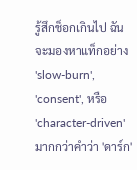รู้สึกช็อกเกินไป ฉันจะมองหาแท็กอย่าง 'slow-burn', 'consent', หรือ 'character-driven' มากกว่าคำว่า 'ดาร์ก'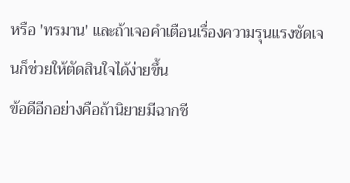หรือ 'ทรมาน' และถ้าเจอคำเตือนเรื่องความรุนแรงชัดเจนก็ช่วยให้ตัดสินใจได้ง่ายขึ้น
ข้อดีอีกอย่างคือถ้านิยายมีฉากชี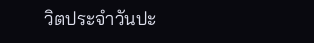วิตประจำวันปะ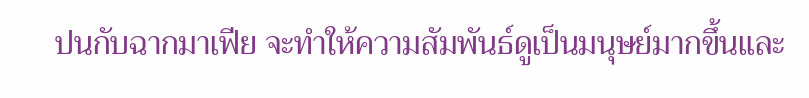ปนกับฉากมาเฟีย จะทำให้ความสัมพันธ์ดูเป็นมนุษย์มากขึ้นและ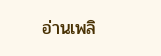อ่านเพลิ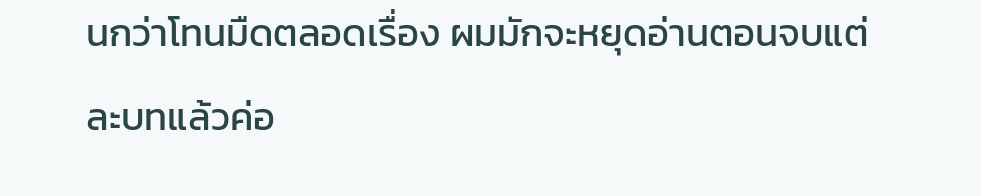นกว่าโทนมืดตลอดเรื่อง ผมมักจะหยุดอ่านตอนจบแต่ละบทแล้วค่อ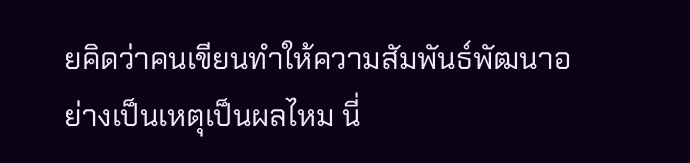ยคิดว่าคนเขียนทำให้ความสัมพันธ์พัฒนาอย่างเป็นเหตุเป็นผลไหม นี่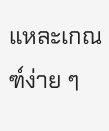แหละเกณฑ์ง่าย ๆ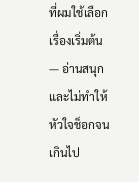ที่ผมใช้เลือกเรื่องเริ่มต้น — อ่านสนุกและไม่ทำให้หัวใจช็อกจนเกินไป